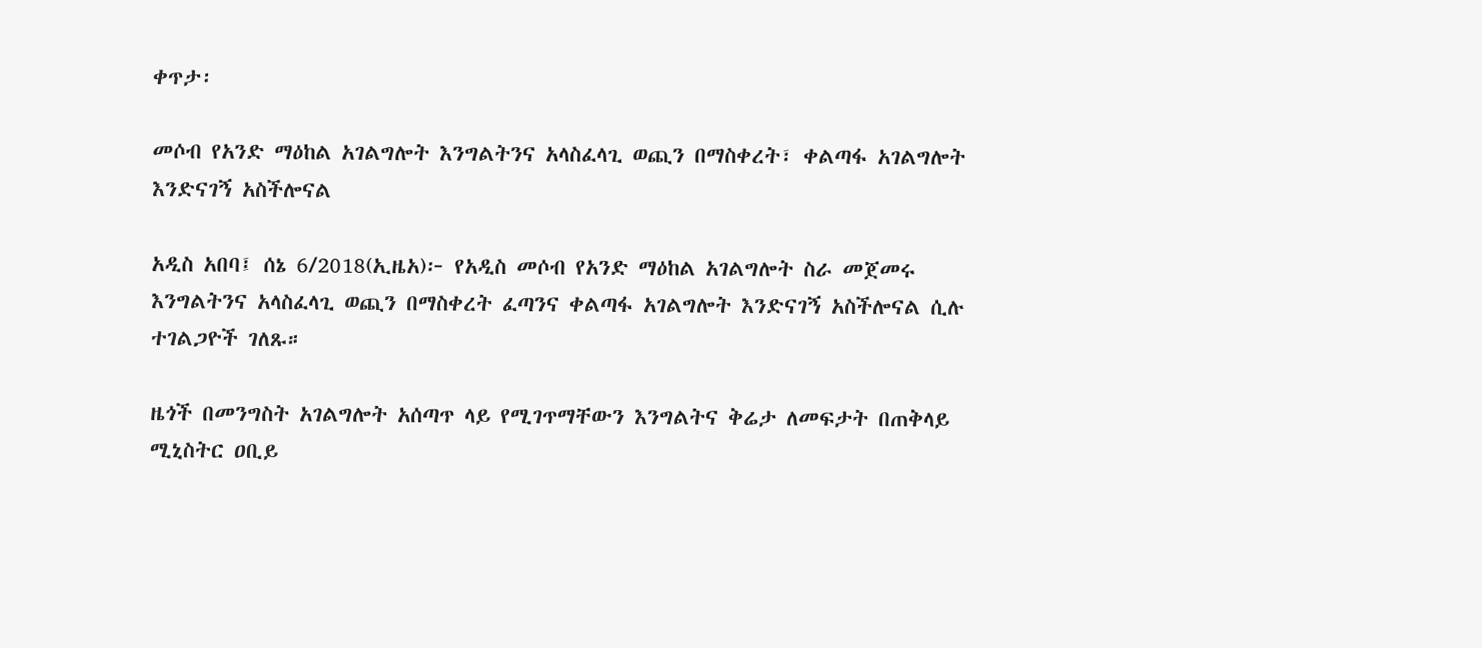ቀጥታ፡

መሶብ የአንድ ማዕከል አገልግሎት እንግልትንና አላስፈላጊ ወጪን በማስቀረት፣ ቀልጣፋ አገልግሎት እንድናገኝ አስችሎናል

አዲስ አበባ፤ ሰኔ 6/2018(ኢዜአ)፦ የአዲስ መሶብ የአንድ ማዕከል አገልግሎት ስራ መጀመሩ እንግልትንና አላስፈላጊ ወጪን በማስቀረት ፈጣንና ቀልጣፋ አገልግሎት እንድናገኝ አስችሎናል ሲሉ ተገልጋዮች ገለጹ።

ዜጎች በመንግስት አገልግሎት አሰጣጥ ላይ የሚገጥማቸውን እንግልትና ቅሬታ ለመፍታት በጠቅላይ ሚኒስትር ዐቢይ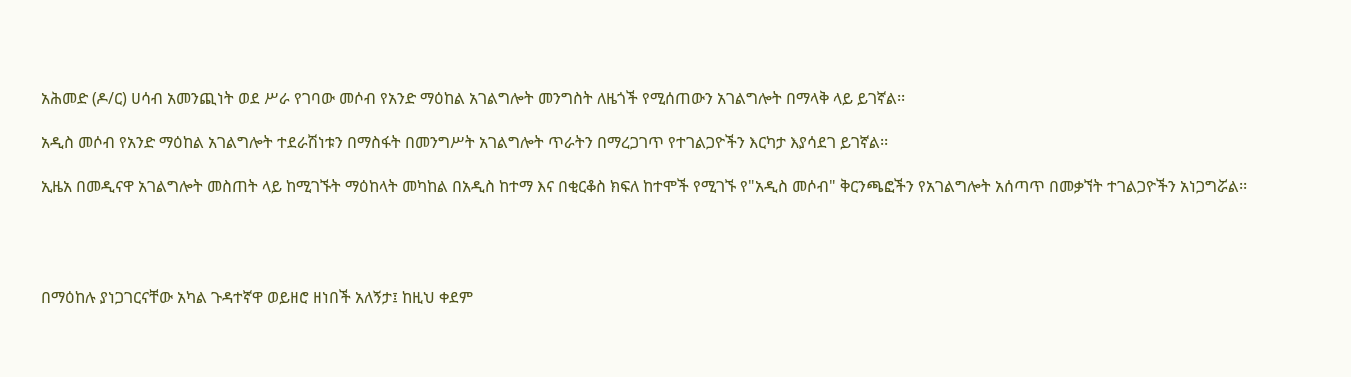አሕመድ (ዶ/ር) ሀሳብ አመንጪነት ወደ ሥራ የገባው መሶብ የአንድ ማዕከል አገልግሎት መንግስት ለዜጎች የሚሰጠውን አገልግሎት በማላቅ ላይ ይገኛል፡፡

አዲስ መሶብ የአንድ ማዕከል አገልግሎት ተደራሽነቱን በማስፋት በመንግሥት አገልግሎት ጥራትን በማረጋገጥ የተገልጋዮችን እርካታ እያሳደገ ይገኛል፡፡

ኢዜአ በመዲናዋ አገልግሎት መስጠት ላይ ከሚገኙት ማዕከላት መካከል በአዲስ ከተማ እና በቂርቆስ ክፍለ ከተሞች የሚገኙ የ"አዲስ መሶብ" ቅርንጫፎችን የአገልግሎት አሰጣጥ በመቃኘት ተገልጋዮችን አነጋግሯል፡፡




በማዕከሉ ያነጋገርናቸው አካል ጉዳተኛዋ ወይዘሮ ዘነበች አለኝታ፤ ከዚህ ቀደም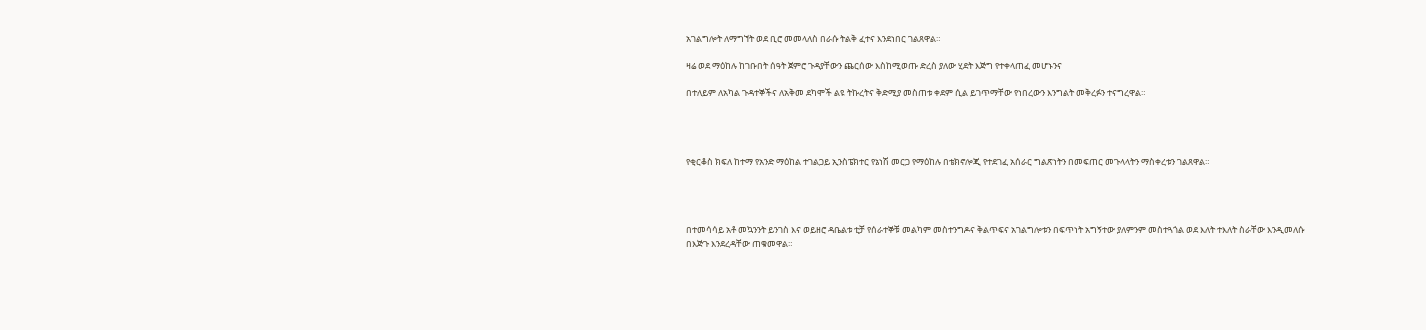አገልግሎት ለማግኘት ወደ ቢሮ መመላለስ በራሱ ትልቅ ፈተና እንደነበር ገልጸዋል።

ዛሬ ወደ ማዕከሉ ከገቡበት ሰዓት ጀምሮ ጉዳያቸውን ጨርሰው እስከሚወጡ ድረስ ያለው ሂደት እጅግ የተቀላጠፈ መሆኑንና

በተለይም ለአካል ጉዳተኞችና ለአቅመ ደካሞች ልዩ ትኩረትና ቅድሚያ መስጠቱ ቀደም ሲል ይገጥማቸው የነበረውን እንግልት መቅረፉን ተናግረዋል።




የቂርቆስ ክፍለ ከተማ የአንድ ማዕከል ተገልጋይ ኢንስፔክተር የኔነሽ መርጋ የማዕከሉ በቴክኖሎጂ የተደገፈ አሰራር ግልጽነትን በመፍጠር መጉላላትን ማስቀረቱን ገልጸዋል።




በተመሳሳይ አቶ መኳንንት ይንገስ እና ወይዘሮ ዳቤልቱ ቲቻ የሰራተኞቹ መልካም መስተንግዶና ቅልጥፍና አገልግሎቱን በፍጥነት አግኝተው ያለምንም መስተጓጎል ወደ እለት ተእለት ስራቸው እንዲመለሱ በእጅጉ እንደረዳቸው ጠቁመዋል።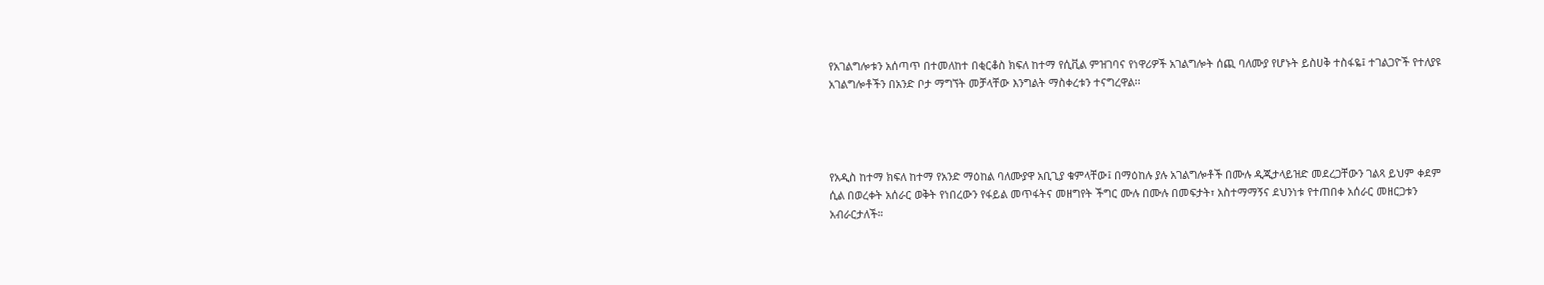የአገልግሎቱን አሰጣጥ በተመለከተ በቂርቆስ ክፍለ ከተማ የሲቪል ምዝገባና የነዋሪዎች አገልግሎት ሰጪ ባለሙያ የሆኑት ይስሀቅ ተስፋዬ፤ ተገልጋዮች የተለያዩ አገልግሎቶችን በአንድ ቦታ ማግኘት መቻላቸው እንግልት ማስቀረቱን ተናግረዋል፡፡




የአዲስ ከተማ ክፍለ ከተማ የአንድ ማዕከል ባለሙያዋ አቢጊያ ቁምላቸው፤ በማዕከሉ ያሉ አገልግሎቶች በሙሉ ዲጂታላይዝድ መደረጋቸውን ገልጻ ይህም ቀደም ሲል በወረቀት አሰራር ወቅት የነበረውን የፋይል መጥፋትና መዘግየት ችግር ሙሉ በሙሉ በመፍታት፣ አስተማማኝና ደህንነቱ የተጠበቀ አሰራር መዘርጋቱን አብራርታለች።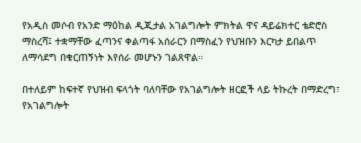የአዲስ መሶብ የአንድ ማዕከል ዲጂታል አገልግሎት ምክትል ዋና ዳይሬክተር ቴድሮስ ማስረሻ፤ ተቋማቸው ፈጣንና ቀልጣፋ አሰራርን በማስፈን የህዝቡን እርካታ ይበልጥ ለማሳደግ በቁርጠኝነት እየሰራ መሆኑን ገልጸዋል።

በተለይም ከፍተኛ የህዝብ ፍላጎት ባለባቸው የአገልግሎት ዘርፎች ላይ ትኩረት በማድረግ፣ የአገልግሎት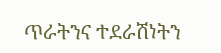ጥራትንና ተደራሽነትን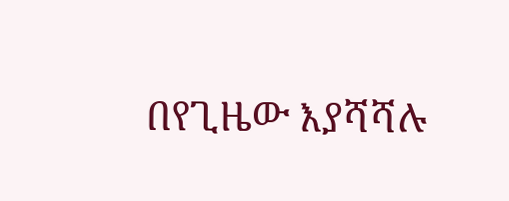በየጊዜው እያሻሻሉ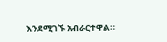እንደሚገኙ አብራርተዋል።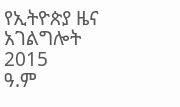የኢትዮጵያ ዜና አገልግሎት
2015
ዓ.ም